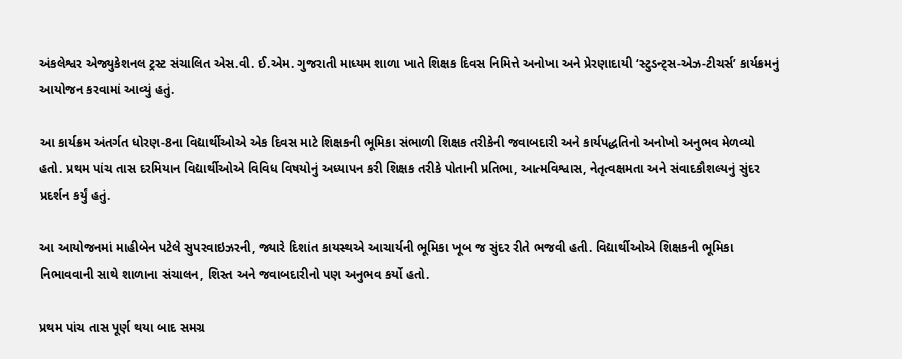અંકલેશ્વર એજ્યુકેશનલ ટ્રસ્ટ સંચાલિત એસ.વી. ઈ.એમ. ગુજરાતી માધ્યમ શાળા ખાતે શિક્ષક દિવસ નિમિત્તે અનોખા અને પ્રેરણાદાયી ‘સ્ટુડન્ટ્સ-એઝ-ટીચર્સ’ કાર્યક્રમનું આયોજન કરવામાં આવ્યું હતું.

આ કાર્યક્રમ અંતર્ગત ધોરણ-8ના વિદ્યાર્થીઓએ એક દિવસ માટે શિક્ષકની ભૂમિકા સંભાળી શિક્ષક તરીકેની જવાબદારી અને કાર્યપદ્ધતિનો અનોખો અનુભવ મેળવ્યો હતો. પ્રથમ પાંચ તાસ દરમિયાન વિદ્યાર્થીઓએ વિવિધ વિષયોનું અધ્યાપન કરી શિક્ષક તરીકે પોતાની પ્રતિભા, આત્મવિશ્વાસ, નેતૃત્વક્ષમતા અને સંવાદકૌશલ્યનું સુંદર પ્રદર્શન કર્યું હતું.

આ આયોજનમાં માહીબેન પટેલે સુપરવાઇઝરની, જ્યારે દિશાંત કાયસ્થએ આચાર્યની ભૂમિકા ખૂબ જ સુંદર રીતે ભજવી હતી. વિદ્યાર્થીઓએ શિક્ષકની ભૂમિકા નિભાવવાની સાથે શાળાના સંચાલન, શિસ્ત અને જવાબદારીનો પણ અનુભવ કર્યો હતો.

પ્રથમ પાંચ તાસ પૂર્ણ થયા બાદ સમગ્ર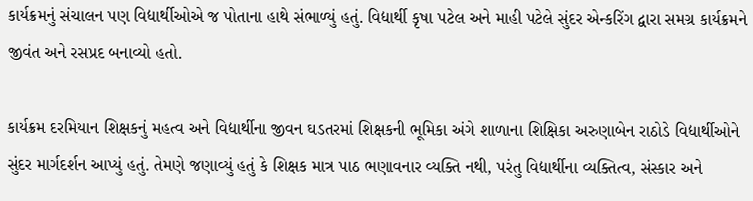કાર્યક્રમનું સંચાલન પણ વિદ્યાર્થીઓએ જ પોતાના હાથે સંભાળ્યું હતું. વિદ્યાર્થી કૃષા પટેલ અને માહી પટેલે સુંદર એન્કરિંગ દ્વારા સમગ્ર કાર્યક્રમને જીવંત અને રસપ્રદ બનાવ્યો હતો.

કાર્યક્રમ દરમિયાન શિક્ષકનું મહત્વ અને વિદ્યાર્થીના જીવન ઘડતરમાં શિક્ષકની ભૂમિકા અંગે શાળાના શિક્ષિકા અરુણાબેન રાઠોડે વિદ્યાર્થીઓને સુંદર માર્ગદર્શન આપ્યું હતું. તેમણે જણાવ્યું હતું કે શિક્ષક માત્ર પાઠ ભણાવનાર વ્યક્તિ નથી, પરંતુ વિદ્યાર્થીના વ્યક્તિત્વ, સંસ્કાર અને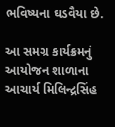ભવિષ્યના ઘડવૈયા છે.

આ સમગ્ર કાર્યક્રમનું આયોજન શાળાના આચાર્ય મિલિન્દ્રસિંહ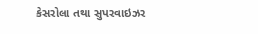કેસરોલા તથા સુપરવાઇઝર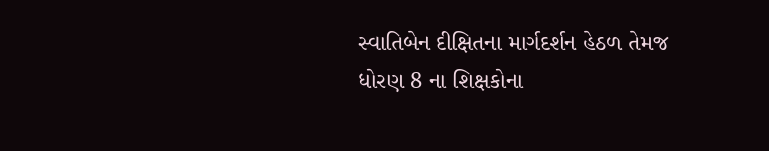સ્વાતિબેન દીક્ષિતના માર્ગદર્શન હેઠળ તેમજ ધોરણ 8 ના શિક્ષકોના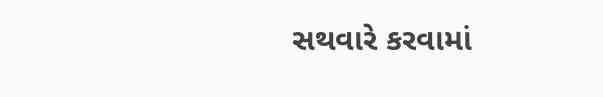સથવારે કરવામાં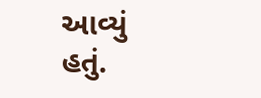આવ્યું હતું.